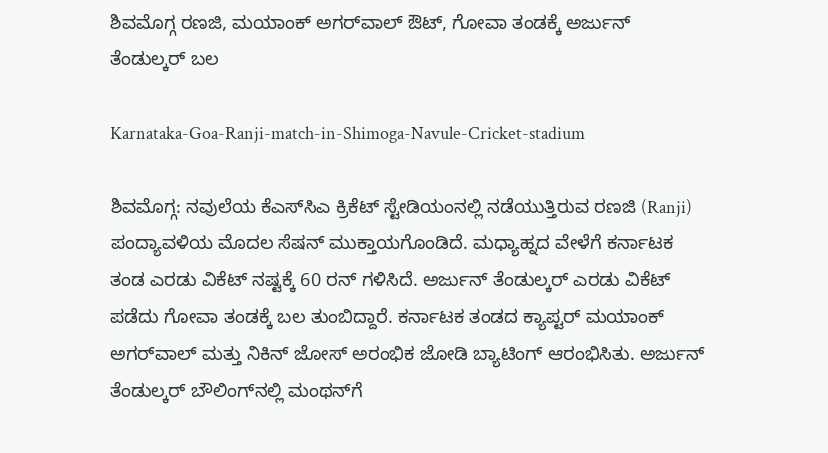ಶಿವಮೊಗ್ಗ ರಣಜಿ, ಮಯಾಂಕ್‌ ಅಗರ್‌ವಾಲ್‌ ಔಟ್‌, ಗೋವಾ ತಂಡಕ್ಕೆ ಅರ್ಜುನ್‌ ತೆಂಡುಲ್ಕರ್‌ ಬಲ

Karnataka-Goa-Ranji-match-in-Shimoga-Navule-Cricket-stadium

ಶಿವಮೊಗ್ಗ: ನವುಲೆಯ ಕೆಎಸ್‌ಸಿಎ ಕ್ರಿಕೆಟ್‌ ಸ್ಟೇಡಿಯಂನಲ್ಲಿ ನಡೆಯುತ್ತಿರುವ ರಣಜಿ (Ranji) ಪಂದ್ಯಾವಳಿಯ ಮೊದಲ ಸೆಷನ್‌ ಮುಕ್ತಾಯಗೊಂಡಿದೆ. ಮಧ್ಯಾಹ್ನದ ವೇಳೆಗೆ ಕರ್ನಾಟಕ ತಂಡ ಎರಡು ವಿಕೆಟ್‌ ನಷ್ಟಕ್ಕೆ 60 ರನ್‌ ಗಳಿಸಿದೆ. ಅರ್ಜುನ್‌ ತೆಂಡುಲ್ಕರ್‌ ಎರಡು ವಿಕೆಟ್‌ ಪಡೆದು ಗೋವಾ ತಂಡಕ್ಕೆ ಬಲ ತುಂಬಿದ್ದಾರೆ. ಕರ್ನಾಟಕ ತಂಡದ ಕ್ಯಾಪ್ಟರ್‌ ಮಯಾಂಕ್‌ ಅಗರ್‌ವಾಲ್‌ ಮತ್ತು ನಿಕಿನ್‌ ಜೋಸ್‌ ಅರಂಭಿಕ ಜೋಡಿ ಬ್ಯಾಟಿಂಗ್‌ ಆರಂಭಿಸಿತು. ಅರ್ಜುನ್‌ ತೆಂಡುಲ್ಕರ್‌ ಬೌಲಿಂಗ್‌ನಲ್ಲಿ ಮಂಥನ್‌ಗೆ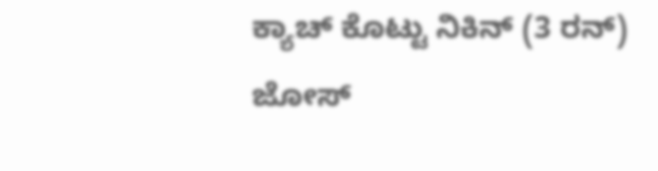ಕ್ಯಾಚ್‌ ಕೊಟ್ಟು ನಿಕಿನ್‌ (3 ರನ್‌) ಜೋಸ್‌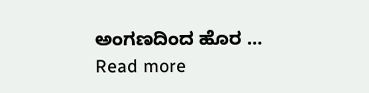ಅಂಗಣದಿಂದ ಹೊರ … Read more